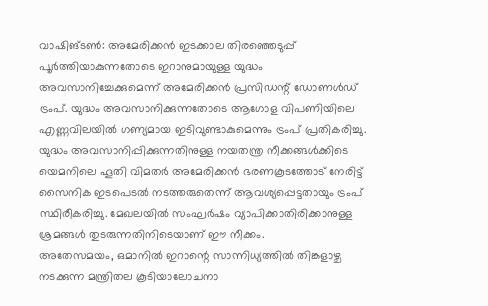വാഷിങ്ടൺ: അമേരിക്കൻ ഇടക്കാല തിരഞ്ഞെടുപ്പ് പൂർത്തിയാകുന്നതോടെ ഇറാനുമായുള്ള യുദ്ധം അവസാനിച്ചേക്കുമെന്ന് അമേരിക്കൻ പ്രസിഡന്റ് ഡോണൾഡ് ട്രംപ്. യുദ്ധം അവസാനിക്കുന്നതോടെ ആഗോള വിപണിയിലെ എണ്ണവിലയിൽ ഗണ്യമായ ഇടിവുണ്ടാകുമെന്നും ട്രംപ് പ്രതികരിച്ചു.
യുദ്ധം അവസാനിപ്പിക്കുന്നതിനുള്ള നയതന്ത്ര നീക്കങ്ങൾക്കിടെ യെമനിലെ ഹൂതി വിമതർ അമേരിക്കൻ ഭരണകൂടത്തോട് നേരിട്ട് സൈനിക ഇടപെടൽ നടത്തരുതെന്ന് ആവശ്യപ്പെട്ടതായും ട്രംപ് സ്ഥിരീകരിച്ചു. മേഖലയിൽ സംഘർഷം വ്യാപിക്കാതിരിക്കാനുള്ള ശ്രമങ്ങൾ തുടരുന്നതിനിടെയാണ് ഈ നീക്കം.
അതേസമയം, ഒമാനിൽ ഇറാന്റെ സാന്നിധ്യത്തിൽ തിങ്കളാഴ്ച നടക്കുന്ന മന്ത്രിതല കൂടിയാലോചനാ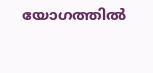യോഗത്തിൽ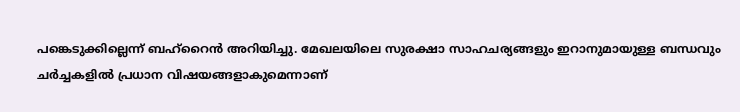പങ്കെടുക്കില്ലെന്ന് ബഹ്റൈൻ അറിയിച്ചു. മേഖലയിലെ സുരക്ഷാ സാഹചര്യങ്ങളും ഇറാനുമായുള്ള ബന്ധവും ചർച്ചകളിൽ പ്രധാന വിഷയങ്ങളാകുമെന്നാണ്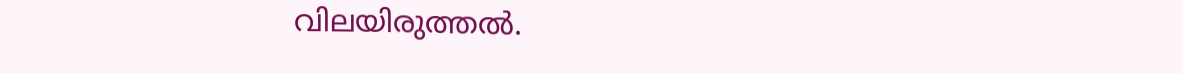വിലയിരുത്തൽ.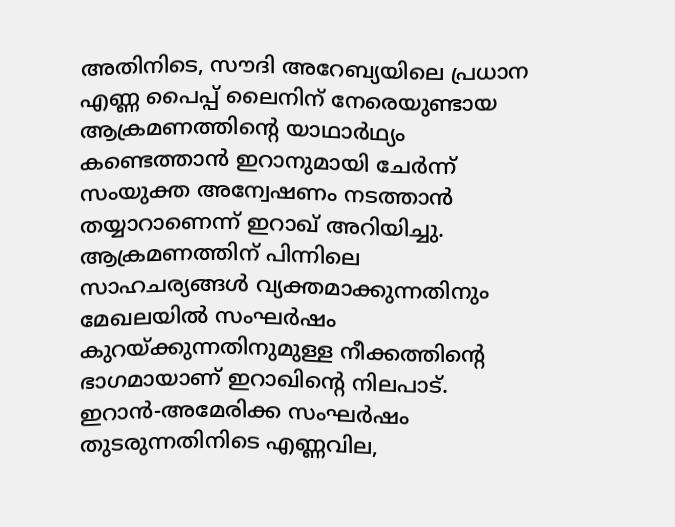അതിനിടെ, സൗദി അറേബ്യയിലെ പ്രധാന എണ്ണ പൈപ്പ് ലൈനിന് നേരെയുണ്ടായ ആക്രമണത്തിന്റെ യാഥാർഥ്യം കണ്ടെത്താൻ ഇറാനുമായി ചേർന്ന് സംയുക്ത അന്വേഷണം നടത്താൻ തയ്യാറാണെന്ന് ഇറാഖ് അറിയിച്ചു. ആക്രമണത്തിന് പിന്നിലെ സാഹചര്യങ്ങൾ വ്യക്തമാക്കുന്നതിനും മേഖലയിൽ സംഘർഷം കുറയ്ക്കുന്നതിനുമുള്ള നീക്കത്തിന്റെ ഭാഗമായാണ് ഇറാഖിന്റെ നിലപാട്.
ഇറാൻ-അമേരിക്ക സംഘർഷം തുടരുന്നതിനിടെ എണ്ണവില,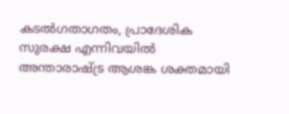കടൽഗതാഗതം, പ്രാദേശിക സുരക്ഷ എന്നിവയിൽ അന്താരാഷ്ട്ര ആശങ്ക ശക്തമായി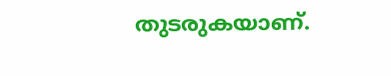തുടരുകയാണ്.